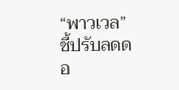“พาวเวล” ชี้ปรับลดดอ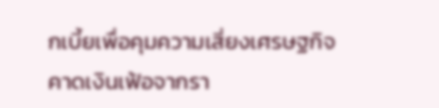กเบี้ยเพื่อคุมความเสี่ยงเศรษฐกิจ คาดเงินเฟ้อจากรา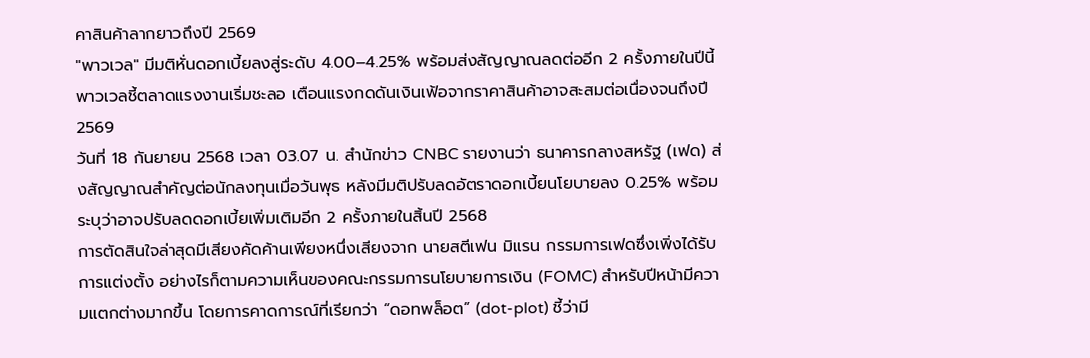คาสินค้าลากยาวถึงปี 2569
"พาวเวล" มีมติหั่นดอกเบี้ยลงสู่ระดับ 4.00–4.25% พร้อมส่งสัญญาณลดต่ออีก 2 ครั้งภายในปีนี้ พาวเวลชี้ตลาดแรงงานเริ่มชะลอ เตือนแรงกดดันเงินเฟ้อจากราคาสินค้าอาจสะสมต่อเนื่องจนถึงปี 2569
วันที่ 18 กันยายน 2568 เวลา 03.07 น. สำนักข่าว CNBC รายงานว่า ธนาคารกลางสหรัฐ (เฟด) ส่งสัญญาณสำคัญต่อนักลงทุนเมื่อวันพุธ หลังมีมติปรับลดอัตราดอกเบี้ยนโยบายลง 0.25% พร้อมระบุว่าอาจปรับลดดอกเบี้ยเพิ่มเติมอีก 2 ครั้งภายในสิ้นปี 2568
การตัดสินใจล่าสุดมีเสียงคัดค้านเพียงหนึ่งเสียงจาก นายสตีเฟน มิแรน กรรมการเฟดซึ่งเพิ่งได้รับการแต่งตั้ง อย่างไรก็ตามความเห็นของคณะกรรมการนโยบายการเงิน (FOMC) สำหรับปีหน้ามีความแตกต่างมากขึ้น โดยการคาดการณ์ที่เรียกว่า “ดอทพล็อต” (dot-plot) ชี้ว่ามี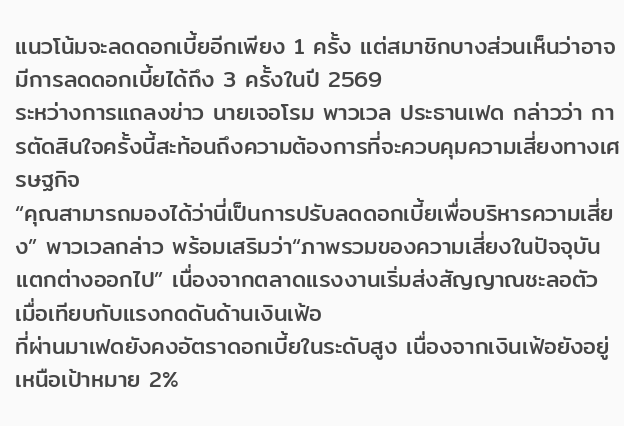แนวโน้มจะลดดอกเบี้ยอีกเพียง 1 ครั้ง แต่สมาชิกบางส่วนเห็นว่าอาจมีการลดดอกเบี้ยได้ถึง 3 ครั้งในปี 2569
ระหว่างการแถลงข่าว นายเจอโรม พาวเวล ประธานเฟด กล่าวว่า การตัดสินใจครั้งนี้สะท้อนถึงความต้องการที่จะควบคุมความเสี่ยงทางเศรษฐกิจ
“คุณสามารถมองได้ว่านี่เป็นการปรับลดดอกเบี้ยเพื่อบริหารความเสี่ยง” พาวเวลกล่าว พร้อมเสริมว่า“ภาพรวมของความเสี่ยงในปัจจุบันแตกต่างออกไป” เนื่องจากตลาดแรงงานเริ่มส่งสัญญาณชะลอตัว เมื่อเทียบกับแรงกดดันด้านเงินเฟ้อ
ที่ผ่านมาเฟดยังคงอัตราดอกเบี้ยในระดับสูง เนื่องจากเงินเฟ้อยังอยู่เหนือเป้าหมาย 2%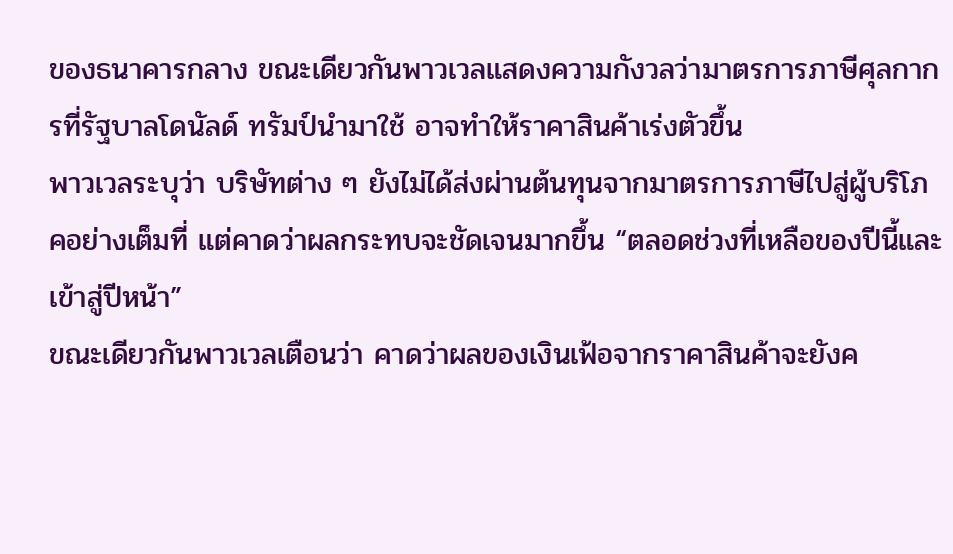ของธนาคารกลาง ขณะเดียวกันพาวเวลแสดงความกังวลว่ามาตรการภาษีศุลกากรที่รัฐบาลโดนัลด์ ทรัมป์นำมาใช้ อาจทำให้ราคาสินค้าเร่งตัวขึ้น
พาวเวลระบุว่า บริษัทต่าง ๆ ยังไม่ได้ส่งผ่านต้นทุนจากมาตรการภาษีไปสู่ผู้บริโภคอย่างเต็มที่ แต่คาดว่าผลกระทบจะชัดเจนมากขึ้น “ตลอดช่วงที่เหลือของปีนี้และเข้าสู่ปีหน้า”
ขณะเดียวกันพาวเวลเตือนว่า คาดว่าผลของเงินเฟ้อจากราคาสินค้าจะยังค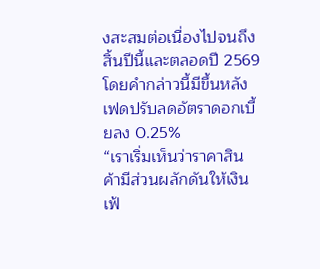งสะสมต่อเนื่องไปจนถึงสิ้นปีนี้และตลอดปี 2569 โดยคำกล่าวนี้มีขึ้นหลังเฟดปรับลดอัตราดอกเบี้ยลง 0.25%
“เราเริ่มเห็นว่าราคาสินค้ามีส่วนผลักดันให้เงินเฟ้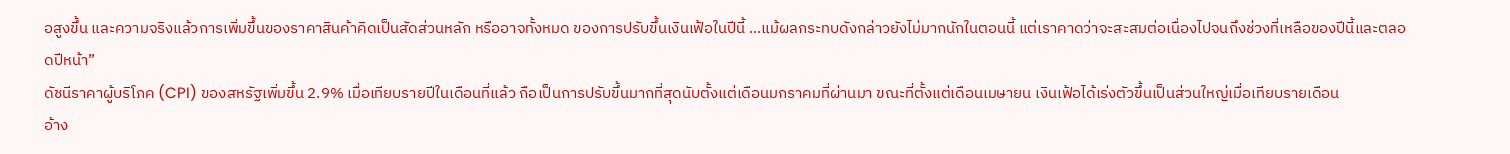อสูงขึ้น และความจริงแล้วการเพิ่มขึ้นของราคาสินค้าคิดเป็นสัดส่วนหลัก หรืออาจทั้งหมด ของการปรับขึ้นเงินเฟ้อในปีนี้ …แม้ผลกระทบดังกล่าวยังไม่มากนักในตอนนี้ แต่เราคาดว่าจะสะสมต่อเนื่องไปจนถึงช่วงที่เหลือของปีนี้และตลอดปีหน้า”
ดัชนีราคาผู้บริโภค (CPI) ของสหรัฐเพิ่มขึ้น 2.9% เมื่อเทียบรายปีในเดือนที่แล้ว ถือเป็นการปรับขึ้นมากที่สุดนับตั้งแต่เดือนมกราคมที่ผ่านมา ขณะที่ตั้งแต่เดือนเมษายน เงินเฟ้อได้เร่งตัวขึ้นเป็นส่วนใหญ่เมื่อเทียบรายเดือน
อ้าง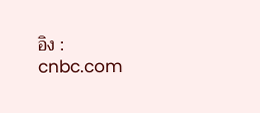อิง : cnbc.com